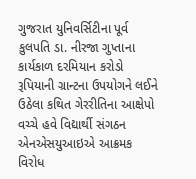ગુજરાત યુનિવર્સિટીના પૂર્વ કુલપતિ ડા. નીરજા ગુપ્તાના કાર્યકાળ દરમિયાન કરોડો રૂપિયાની ગ્રાન્ટના ઉપયોગને લઈને ઉઠેલા કથિત ગેરરીતિના આક્ષેપો વચ્ચે હવે વિદ્યાર્થી સંગઠન એનએસયુઆઇએ આક્રમક વિરોધ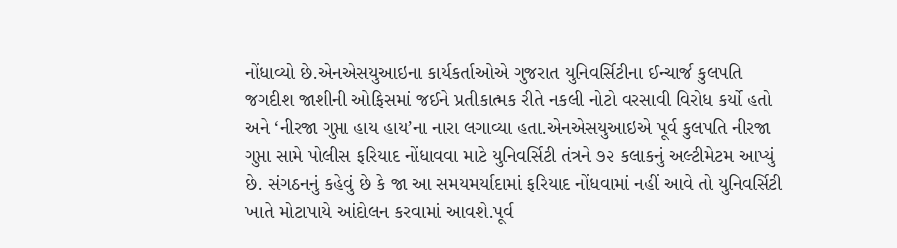નોંધાવ્યો છે.એનએસયુઆઇના કાર્યકર્તાઓએ ગુજરાત યુનિવર્સિટીના ઈન્ચાર્જ કુલપતિ જગદીશ જાશીની ઓફિસમાં જઈને પ્રતીકાત્મક રીતે નકલી નોટો વરસાવી વિરોધ કર્યો હતો અને ‘નીરજા ગુપ્તા હાય હાય’ના નારા લગાવ્યા હતા.એનએસયુઆઇએ પૂર્વ કુલપતિ નીરજા ગુપ્તા સામે પોલીસ ફરિયાદ નોંધાવવા માટે યુનિવર્સિટી તંત્રને ૭૨ કલાકનું અલ્ટીમેટમ આપ્યું છે. સંગઠનનું કહેવું છે કે જા આ સમયમર્યાદામાં ફરિયાદ નોંધવામાં નહીં આવે તો યુનિવર્સિટી ખાતે મોટાપાયે આંદોલન કરવામાં આવશે.પૂર્વ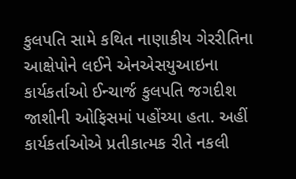કુલપતિ સામે કથિત નાણાકીય ગેરરીતિના આક્ષેપોને લઈને એનએસયુઆઇના કાર્યકર્તાઓ ઈન્ચાર્જ કુલપતિ જગદીશ જાશીની ઓફિસમાં પહોંચ્યા હતા. અહીં કાર્યકર્તાઓએ પ્રતીકાત્મક રીતે નકલી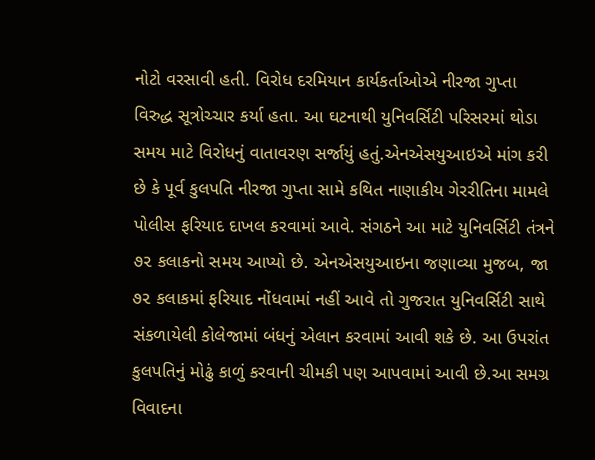નોટો વરસાવી હતી. વિરોધ દરમિયાન કાર્યકર્તાઓએ નીરજા ગુપ્તા વિરુદ્ધ સૂત્રોચ્ચાર કર્યા હતા. આ ઘટનાથી યુનિવર્સિટી પરિસરમાં થોડા સમય માટે વિરોધનું વાતાવરણ સર્જાયું હતું.એનએસયુઆઇએ માંગ કરી છે કે પૂર્વ કુલપતિ નીરજા ગુપ્તા સામે કથિત નાણાકીય ગેરરીતિના મામલે પોલીસ ફરિયાદ દાખલ કરવામાં આવે. સંગઠને આ માટે યુનિવર્સિટી તંત્રને ૭૨ કલાકનો સમય આપ્યો છે. એનએસયુઆઇના જણાવ્યા મુજબ, જા ૭૨ કલાકમાં ફરિયાદ નોંધવામાં નહીં આવે તો ગુજરાત યુનિવર્સિટી સાથે સંકળાયેલી કોલેજામાં બંધનું એલાન કરવામાં આવી શકે છે. આ ઉપરાંત કુલપતિનું મોઢું કાળું કરવાની ચીમકી પણ આપવામાં આવી છે.આ સમગ્ર વિવાદના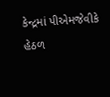કેન્દ્રમાં પીએમજેવીકે હેઠળ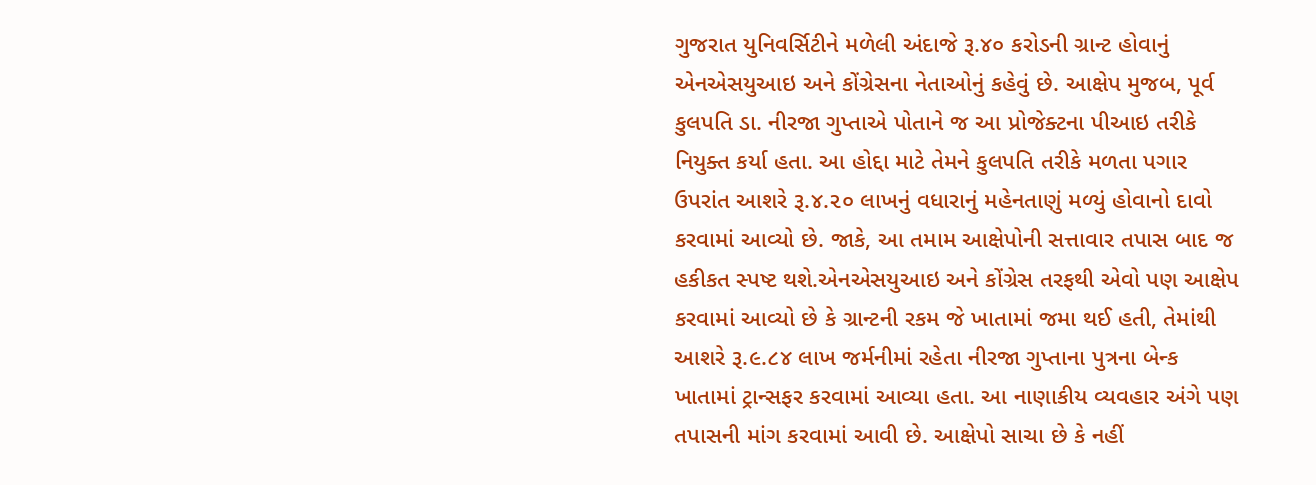ગુજરાત યુનિવર્સિટીને મળેલી અંદાજે રૂ.૪૦ કરોડની ગ્રાન્ટ હોવાનું એનએસયુઆઇ અને કોંગ્રેસના નેતાઓનું કહેવું છે. આક્ષેપ મુજબ, પૂર્વ કુલપતિ ડા. નીરજા ગુપ્તાએ પોતાને જ આ પ્રોજેક્ટના પીઆઇ તરીકે નિયુક્ત કર્યા હતા. આ હોદ્દા માટે તેમને કુલપતિ તરીકે મળતા પગાર ઉપરાંત આશરે રૂ.૪.૨૦ લાખનું વધારાનું મહેનતાણું મળ્યું હોવાનો દાવો કરવામાં આવ્યો છે. જાકે, આ તમામ આક્ષેપોની સત્તાવાર તપાસ બાદ જ હકીકત સ્પષ્ટ થશે.એનએસયુઆઇ અને કોંગ્રેસ તરફથી એવો પણ આક્ષેપ કરવામાં આવ્યો છે કે ગ્રાન્ટની રકમ જે ખાતામાં જમા થઈ હતી, તેમાંથી આશરે રૂ.૯.૮૪ લાખ જર્મનીમાં રહેતા નીરજા ગુપ્તાના પુત્રના બેન્ક ખાતામાં ટ્રાન્સફર કરવામાં આવ્યા હતા. આ નાણાકીય વ્યવહાર અંગે પણ તપાસની માંગ કરવામાં આવી છે. આક્ષેપો સાચા છે કે નહીં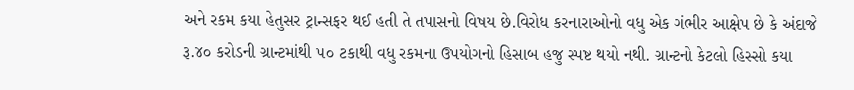અને રકમ કયા હેતુસર ટ્રાન્સફર થઈ હતી તે તપાસનો વિષય છે.વિરોધ કરનારાઓનો વધુ એક ગંભીર આક્ષેપ છે કે અંદાજે રૂ.૪૦ કરોડની ગ્રાન્ટમાંથી ૫૦ ટકાથી વધુ રકમના ઉપયોગનો હિસાબ હજુ સ્પષ્ટ થયો નથી. ગ્રાન્ટનો કેટલો હિસ્સો કયા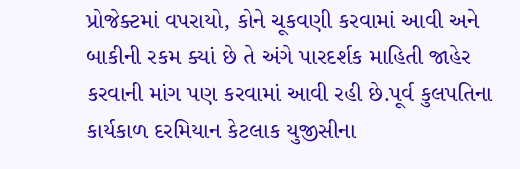પ્રોજેક્ટમાં વપરાયો, કોને ચૂકવણી કરવામાં આવી અને બાકીની રકમ ક્યાં છે તે અંગે પારદર્શક માહિતી જાહેર કરવાની માંગ પણ કરવામાં આવી રહી છે.પૂર્વ કુલપતિના કાર્યકાળ દરમિયાન કેટલાક યુજીસીના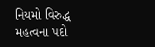નિયમો વિરુદ્ધ મહત્વના પદો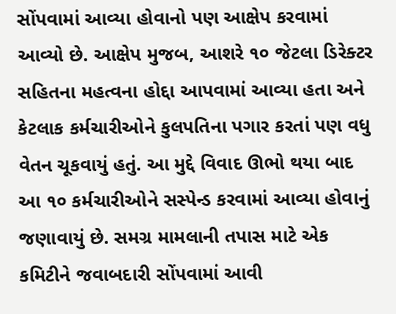સોંપવામાં આવ્યા હોવાનો પણ આક્ષેપ કરવામાં આવ્યો છે. આક્ષેપ મુજબ, આશરે ૧૦ જેટલા ડિરેક્ટર સહિતના મહત્વના હોદ્દા આપવામાં આવ્યા હતા અને કેટલાક કર્મચારીઓને કુલપતિના પગાર કરતાં પણ વધુ વેતન ચૂકવાયું હતું. આ મુદ્દે વિવાદ ઊભો થયા બાદ આ ૧૦ કર્મચારીઓને સસ્પેન્ડ કરવામાં આવ્યા હોવાનું જણાવાયું છે. સમગ્ર મામલાની તપાસ માટે એક કમિટીને જવાબદારી સોંપવામાં આવી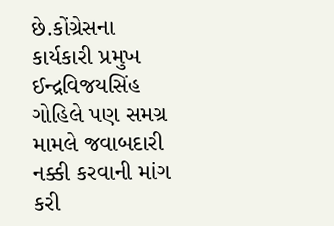છે.કોંગ્રેસના કાર્યકારી પ્રમુખ ઈન્દ્રવિજયસિંહ ગોહિલે પણ સમગ્ર મામલે જવાબદારી નક્કી કરવાની માંગ કરી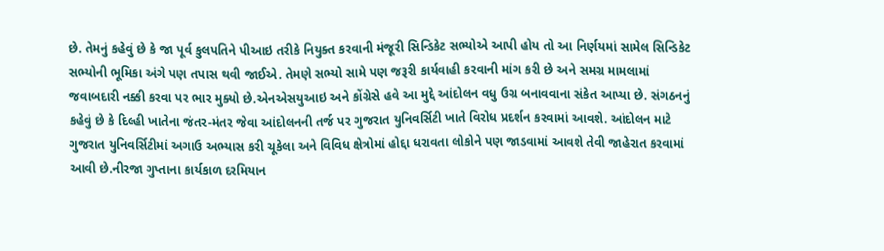છે. તેમનું કહેવું છે કે જા પૂર્વ કુલપતિને પીઆઇ તરીકે નિયુક્ત કરવાની મંજૂરી સિન્ડિકેટ સભ્યોએ આપી હોય તો આ નિર્ણયમાં સામેલ સિન્ડિકેટ સભ્યોની ભૂમિકા અંગે પણ તપાસ થવી જાઈએ. તેમણે સભ્યો સામે પણ જરૂરી કાર્યવાહી કરવાની માંગ કરી છે અને સમગ્ર મામલામાં જવાબદારી નક્કી કરવા પર ભાર મુક્યો છે.એનએસયુઆઇ અને કોંગ્રેસે હવે આ મુદ્દે આંદોલન વધુ ઉગ્ર બનાવવાના સંકેત આપ્યા છે. સંગઠનનું કહેવું છે કે દિલ્હી ખાતેના જંતર-મંતર જેવા આંદોલનની તર્જ પર ગુજરાત યુનિવર્સિટી ખાતે વિરોધ પ્રદર્શન કરવામાં આવશે. આંદોલન માટે ગુજરાત યુનિવર્સિટીમાં અગાઉ અભ્યાસ કરી ચૂકેલા અને વિવિધ ક્ષેત્રોમાં હોદ્દા ધરાવતા લોકોને પણ જાડવામાં આવશે તેવી જાહેરાત કરવામાં આવી છે.નીરજા ગુપ્તાના કાર્યકાળ દરમિયાન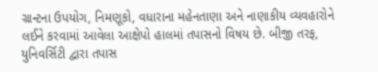ગ્રાન્ટના ઉપયોગ, નિમણૂકો, વધારાના મહેનતાણા અને નાણાકીય વ્યવહારોને લઈને કરવામાં આવેલા આક્ષેપો હાલમાં તપાસનો વિષય છે. બીજી તરફ, યુનિવર્સિટી દ્વારા તપાસ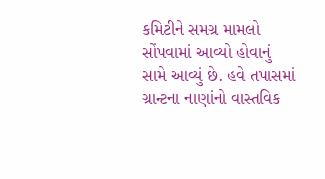કમિટીને સમગ્ર મામલો સોંપવામાં આવ્યો હોવાનું સામે આવ્યું છે. હવે તપાસમાં ગ્રાન્ટના નાણાંનો વાસ્તવિક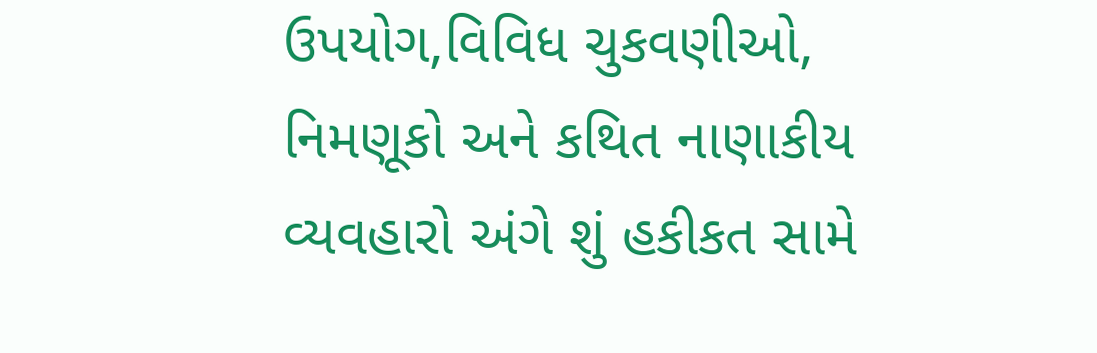ઉપયોગ,વિવિધ ચુકવણીઓ, નિમણૂકો અને કથિત નાણાકીય વ્યવહારો અંગે શું હકીકત સામે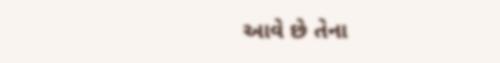આવે છે તેના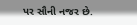પર સૌની નજર છે.